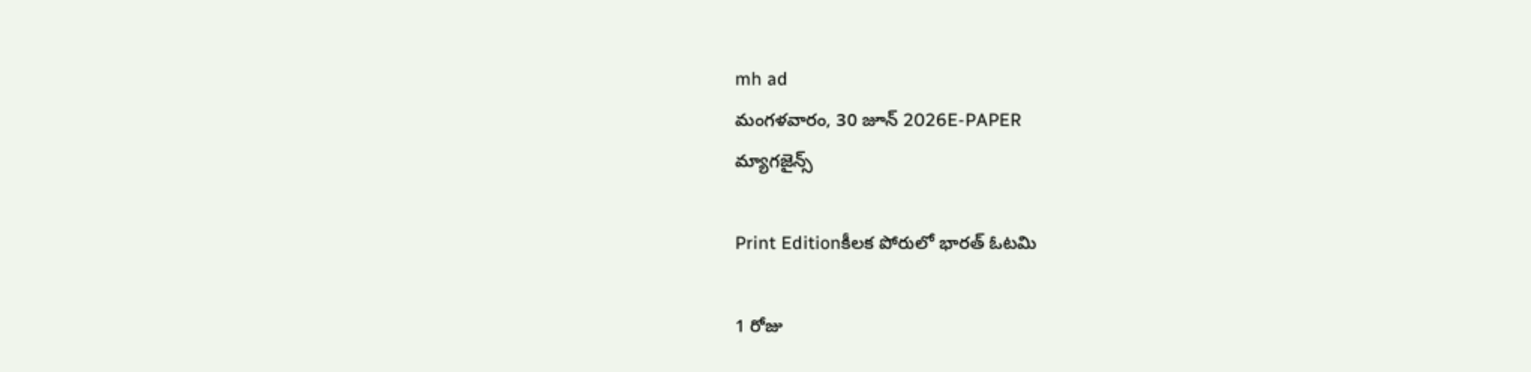mh ad
మంగళవారం, 30 జూన్ 2026E-PAPER
మ్యాగజైన్స్

Print Editionకీలక పోరులో భారత్‌ ఓటమి

1 రోజు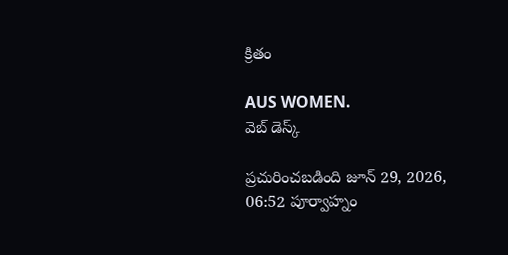క్రితం

AUS WOMEN.
వెబ్ డెస్క్

ప్రచురించబడింది జూన్ 29, 2026, 06:52 పూర్వాహ్నం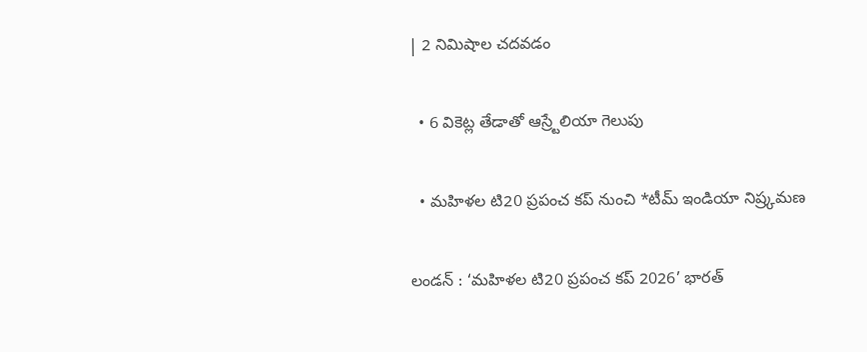| 2 నిమిషాల చదవడం

  • 6 వికెట్ల తేడాతో ఆస్ర్టేలియా గెలుపు

  • మహిళల టి20 ప్రపంచ కప్‌ నుంచి *టీమ్‌ ఇండియా నిష్ర్కమణ

లండన్‌ : ‘మహిళల టి20 ప్రపంచ కప్‌ 2026’ భారత్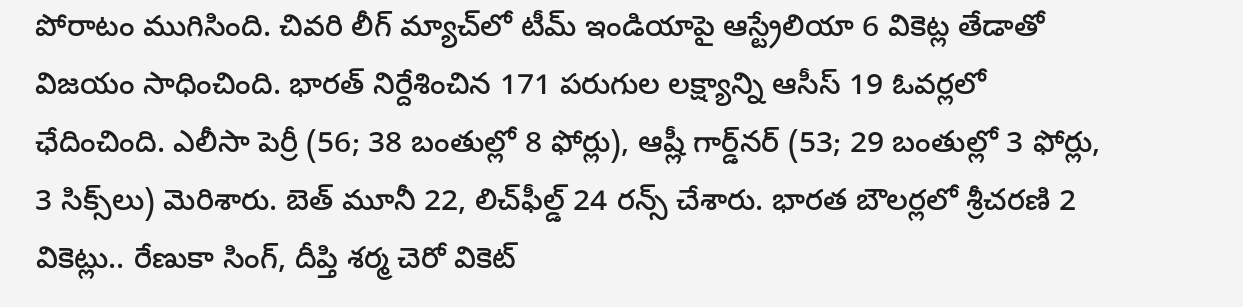పోరాటం ముగిసింది. చివరి లీగ్ మ్యాచ్‌లో టీమ్ ఇండియాపై ఆస్ట్రేలియా 6 వికెట్ల తేడాతో విజయం సాధించింది. భారత్ నిర్దేశించిన 171 పరుగుల లక్ష్యాన్ని ఆసీస్ 19 ఓవర్లలో ఛేదించింది. ఎలీసా పెర్రీ (56; 38 బంతుల్లో 8 ఫోర్లు), ఆష్లీ గార్డ్‌నర్‌ (53; 29 బంతుల్లో 3 ఫోర్లు, 3 సిక్స్‌లు) మెరిశారు. బెత్‌ మూనీ 22, లిచ్‌ఫీల్డ్‌ 24 రన్స్‌ చేశారు. భారత బౌలర్లలో శ్రీచరణి 2 వికెట్లు.. రేణుకా సింగ్‌, దీప్తి శర్మ చెరో వికెట్‌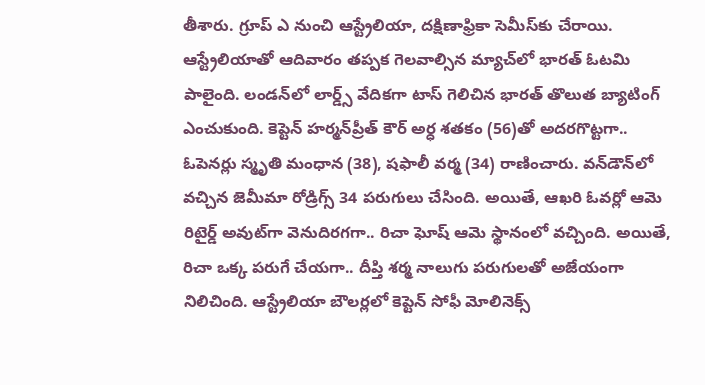తీశారు. గ్రూప్ ఎ నుంచి ఆస్ట్రేలియా, దక్షిణాఫ్రికా సెమీస్‌‌కు చేరాయి. ఆస్ట్రేలియాతో ఆదివారం తప్పక గెలవాల్సిన మ్యాచ్‌లో భారత్‌ ఓటమి పాలైంది. లండన్‌లో లార్డ్స్‌ వేదికగా టాస్‌ గెలిచిన భారత్‌ తొలుత బ్యాటింగ్‌ ఎంచుకుంది. కెప్టెన్‌ హర్మన్‌ప్రీత్‌ కౌర్‌ అర్ధ శతకం (56)తో అదరగొట్టగా.. ఓపెనర్లు స్మృతి మంధాన (38), షఫాలీ వర్మ (34) రాణించారు. వన్‌డౌన్‌లో వచ్చిన జెమీమా రోడ్రిగ్స్‌ 34 పరుగులు చేసింది. అయితే, ఆఖరి ఓవర్లో ఆమె రిటైర్డ్‌ అవుట్‌గా వెనుదిరగగా.. రిచా ఘోష్‌ ఆమె స్థానంలో వచ్చింది. అయితే, రిచా ఒక్క పరుగే చేయగా.. దీప్తి శర్మ నాలుగు పరుగులతో అజేయంగా నిలిచింది. ఆస్ట్రేలియా బౌలర్లలో కెప్టెన్‌ సోఫీ మోలినెక్స్‌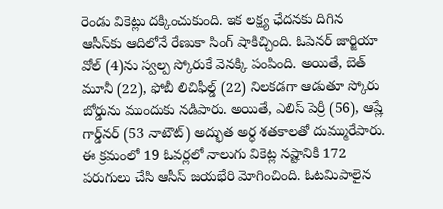రెండు వికెట్లు దక్కించుకుంది. ఇక లక్ష్య ఛేదనకు దిగిన ఆసీస్‌కు ఆదిలోనే రేణుకా సింగ్‌ షాకిచ్చింది. ఓపెనర్‌ జార్జియా వోల్‌ (4)ను స్వల్ప స్కోరుకే వెనక్కి పంపింది. అయితే, బెత్‌ మూనీ (22), ఫోబీ లిచిఫీల్డ్‌ (22) నిలకడగా ఆడుతూ స్కోరు బోర్డును ముందుకు నడిపారు. అయితే, ఎలిస్‌ పెర్రీ (56), ఆష్లే గార్డ్‌నర్‌ (53 నాటౌట్‌) అద్భుత అర్ధ శతకాలతో దుమ్మురేపారు. ఈ క్రమంలో 19 ఓవర్లలో నాలుగు వికెట్ల నష్టానికి 172 పరుగులు చేసి ఆసీస్‌ జయభేరి మోగించింది. ఓటమిపాలైన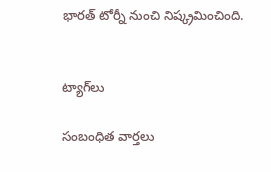భారత్‌ టోర్నీ నుంచి నిష్క్రమించింది.


ట్యాగ్‌లు

సంబంధిత వార్తలు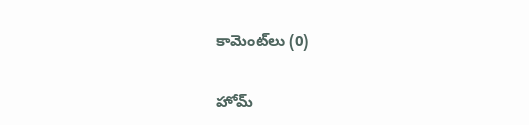కామెంట్‌లు (0)

హోమ్